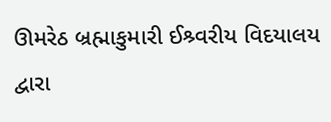ઊમરેઠ બ્રહ્માકુમારી ઈશ્ર્વરીય વિદયાલય દ્વારા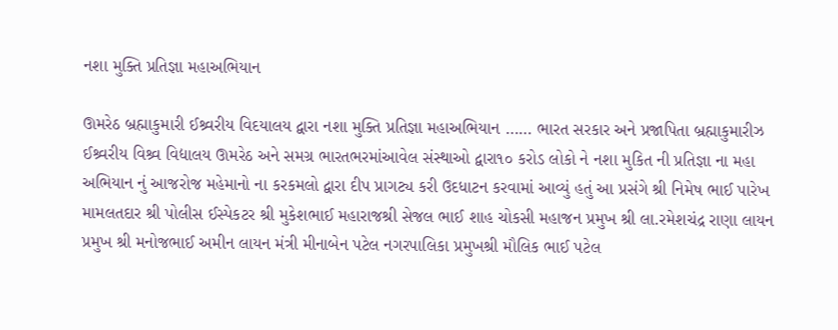નશા મુક્તિ પ્રતિજ્ઞા મહાઅભિયાન

ઊમરેઠ બ્રહ્માકુમારી ઈશ્ર્વરીય વિદયાલય દ્વારા નશા મુક્તિ પ્રતિજ્ઞા મહાઅભિયાન …… ભારત સરકાર અને પ્રજાપિતા બ્રહ્માકુમારીઝ ઈશ્ર્વરીય વિશ્ર્વ વિદ્યાલય ઊમરેઠ અને સમગ્ર ભારતભરમાંઆવેલ સંસ્થાઓ દ્વારા૧૦ કરોડ લોકો ને નશા મુકિત ની પ્રતિજ્ઞા ના મહા અભિયાન નું આજરોજ મહેમાનો ના કરકમલો દ્વારા દીપ પ્રાગટ્ય કરી ઉદધાટન કરવામાં આવ્યું હતું આ પ્રસંગે શ્રી નિમેષ ભાઈ પારેખ મામલતદાર શ્રી પોલીસ ઈસ્પેકટર શ્રી મુકેશભાઈ મહારાજશ્રી સેજલ ભાઈ શાહ ચોકસી મહાજન પ્રમુખ શ્રી લા.રમેશચંદ્ર રાણા લાયન પ્રમુખ શ્રી મનોજભાઈ અમીન લાયન મંત્રી મીનાબેન પટેલ નગરપાલિકા પ્રમુખશ્રી મૌલિક ભાઈ પટેલ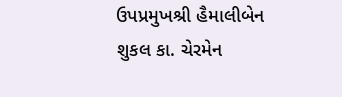ઉપપ્રમુખશ્રી હૈમાલીબેન શુકલ કા. ચેરમેન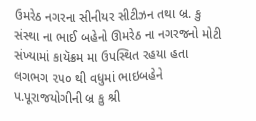ઉમરેઠ નગરના સીનીયર સીટીઝન તથા બ્ર. કુ સંસ્થા ના ભાઈ બહેનો ઊમરેઠ ના નગરજનો મોટી સંખ્યામાં કાયૅક્રમ મા ઉપસ્થિત રહયા હતા લગભગ ૨૫૦ થી વધુમાં ભાઇબહેને પ.પૂરાજયોગીની બ્ર કુ શ્રી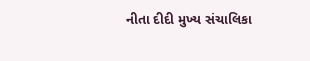નીતા દીદી મુખ્ય સંચાલિકા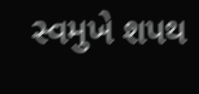સ્વમુખે શપથ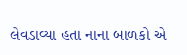લેવડાવ્યા હતા નાના બાળકો એ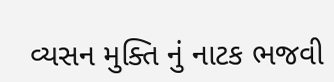વ્યસન મુક્તિ નું નાટક ભજવી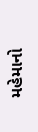મહેમાનો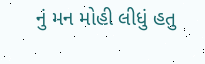નું મન મોહી લીધું હતુ